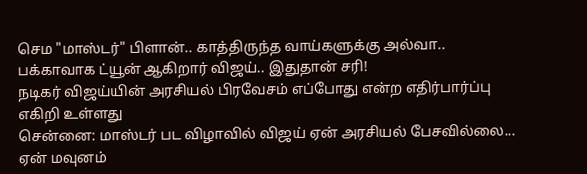செம "மாஸ்டர்" பிளான்.. காத்திருந்த வாய்களுக்கு அல்வா.. பக்காவாக ட்யூன் ஆகிறார் விஜய்.. இதுதான் சரி!
நடிகர் விஜய்யின் அரசியல் பிரவேசம் எப்போது என்ற எதிர்பார்ப்பு எகிறி உள்ளது
சென்னை: மாஸ்டர் பட விழாவில் விஜய் ஏன் அரசியல் பேசவில்லை... ஏன் மவுனம்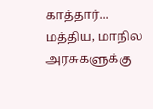காத்தார்... மத்திய, மாநில அரசுகளுக்கு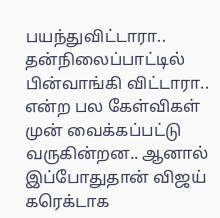பயந்துவிட்டாரா.. தன்நிலைப்பாட்டில் பின்வாங்கி விட்டாரா.. என்ற பல கேள்விகள் முன் வைக்கப்பட்டு வருகின்றன.. ஆனால் இப்போதுதான் விஜய் கரெக்டாக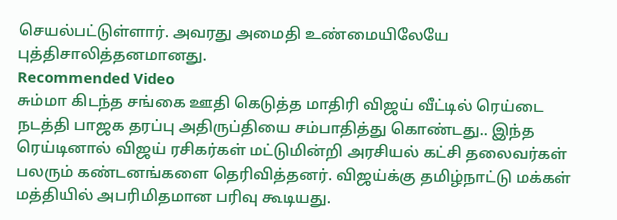செயல்பட்டுள்ளார். அவரது அமைதி உண்மையிலேயே புத்திசாலித்தனமானது.
Recommended Video
சும்மா கிடந்த சங்கை ஊதி கெடுத்த மாதிரி விஜய் வீட்டில் ரெய்டை நடத்தி பாஜக தரப்பு அதிருப்தியை சம்பாதித்து கொண்டது.. இந்த ரெய்டினால் விஜய் ரசிகர்கள் மட்டுமின்றி அரசியல் கட்சி தலைவர்கள் பலரும் கண்டனங்களை தெரிவித்தனர். விஜய்க்கு தமிழ்நாட்டு மக்கள் மத்தியில் அபரிமிதமான பரிவு கூடியது.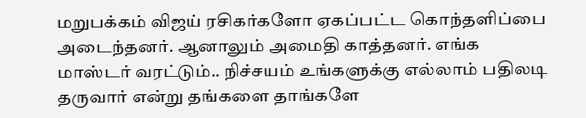மறுபக்கம் விஜய் ரசிகர்களோ ஏகப்பட்ட கொந்தளிப்பை அடைந்தனர். ஆனாலும் அமைதி காத்தனர். எங்க மாஸ்டர் வரட்டும்.. நிச்சயம் உங்களுக்கு எல்லாம் பதிலடி தருவார் என்று தங்களை தாங்களே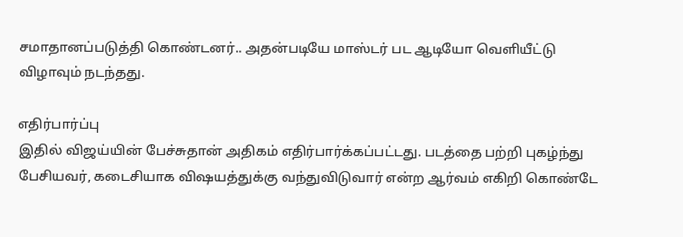சமாதானப்படுத்தி கொண்டனர்.. அதன்படியே மாஸ்டர் பட ஆடியோ வெளியீட்டு விழாவும் நடந்தது.

எதிர்பார்ப்பு
இதில் விஜய்யின் பேச்சுதான் அதிகம் எதிர்பார்க்கப்பட்டது. படத்தை பற்றி புகழ்ந்து பேசியவர், கடைசியாக விஷயத்துக்கு வந்துவிடுவார் என்ற ஆர்வம் எகிறி கொண்டே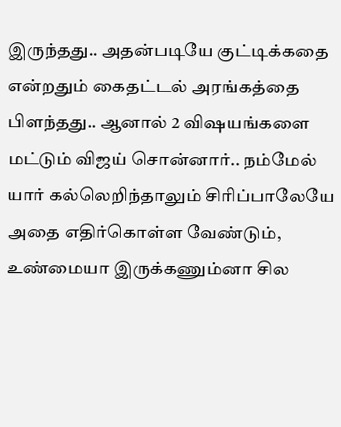இருந்தது.. அதன்படியே குட்டிக்கதை என்றதும் கைதட்டல் அரங்கத்தை பிளந்தது.. ஆனால் 2 விஷயங்களை மட்டும் விஜய் சொன்னார்.. நம்மேல் யார் கல்லெறிந்தாலும் சிரிப்பாலேயே அதை எதிர்கொள்ள வேண்டும், உண்மையா இருக்கணும்னா சில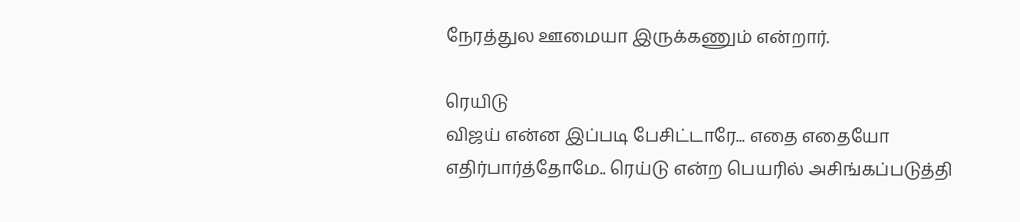நேரத்துல ஊமையா இருக்கணும் என்றார்.

ரெயிடு
விஜய் என்ன இப்படி பேசிட்டாரே... எதை எதையோ எதிர்பார்த்தோமே.. ரெய்டு என்ற பெயரில் அசிங்கப்படுத்தி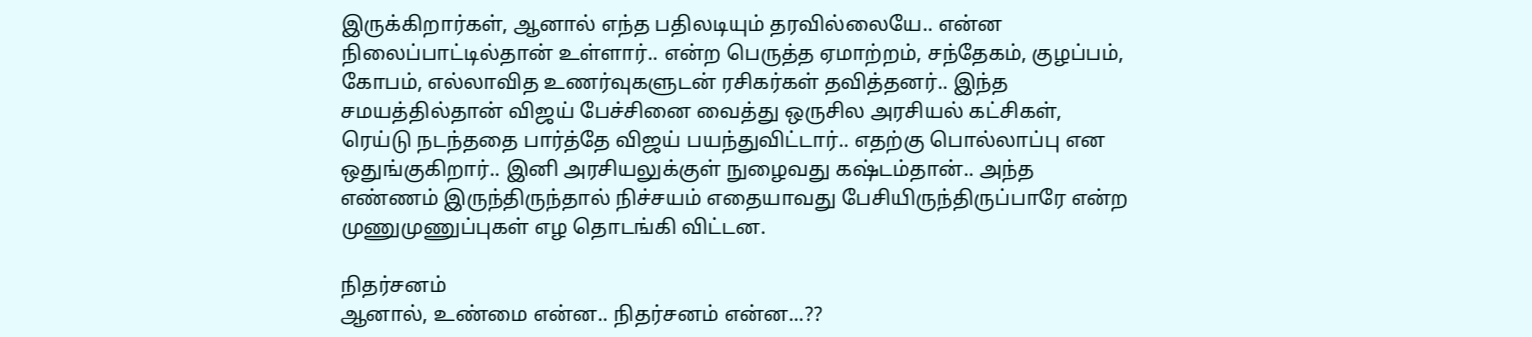இருக்கிறார்கள், ஆனால் எந்த பதிலடியும் தரவில்லையே.. என்ன நிலைப்பாட்டில்தான் உள்ளார்.. என்ற பெருத்த ஏமாற்றம், சந்தேகம், குழப்பம், கோபம், எல்லாவித உணர்வுகளுடன் ரசிகர்கள் தவித்தனர்.. இந்த சமயத்தில்தான் விஜய் பேச்சினை வைத்து ஒருசில அரசியல் கட்சிகள், ரெய்டு நடந்ததை பார்த்தே விஜய் பயந்துவிட்டார்.. எதற்கு பொல்லாப்பு என ஒதுங்குகிறார்.. இனி அரசியலுக்குள் நுழைவது கஷ்டம்தான்.. அந்த எண்ணம் இருந்திருந்தால் நிச்சயம் எதையாவது பேசியிருந்திருப்பாரே என்ற முணுமுணுப்புகள் எழ தொடங்கி விட்டன.

நிதர்சனம்
ஆனால், உண்மை என்ன.. நிதர்சனம் என்ன...??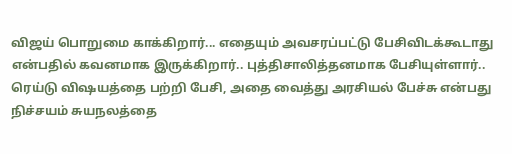விஜய் பொறுமை காக்கிறார்... எதையும் அவசரப்பட்டு பேசிவிடக்கூடாது என்பதில் கவனமாக இருக்கிறார்.. புத்திசாலித்தனமாக பேசியுள்ளார்.. ரெய்டு விஷயத்தை பற்றி பேசி, அதை வைத்து அரசியல் பேச்சு என்பது நிச்சயம் சுயநலத்தை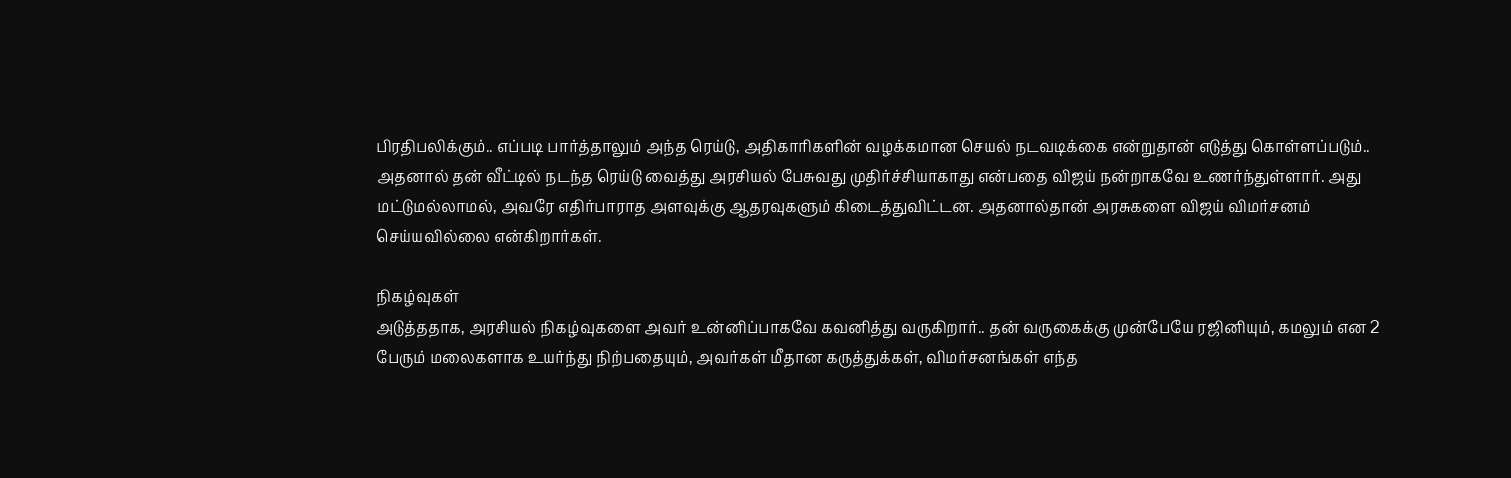பிரதிபலிக்கும்.. எப்படி பார்த்தாலும் அந்த ரெய்டு, அதிகாரிகளின் வழக்கமான செயல் நடவடிக்கை என்றுதான் எடுத்து கொள்ளப்படும்.. அதனால் தன் வீட்டில் நடந்த ரெய்டு வைத்து அரசியல் பேசுவது முதிர்ச்சியாகாது என்பதை விஜய் நன்றாகவே உணர்ந்துள்ளார். அது மட்டுமல்லாமல், அவரே எதிர்பாராத அளவுக்கு ஆதரவுகளும் கிடைத்துவிட்டன. அதனால்தான் அரசுகளை விஜய் விமர்சனம் செய்யவில்லை என்கிறார்கள்.

நிகழ்வுகள்
அடுத்ததாக, அரசியல் நிகழ்வுகளை அவர் உன்னிப்பாகவே கவனித்து வருகிறார்.. தன் வருகைக்கு முன்பேயே ரஜினியும், கமலும் என 2 பேரும் மலைகளாக உயர்ந்து நிற்பதையும், அவர்கள் மீதான கருத்துக்கள், விமர்சனங்கள் எந்த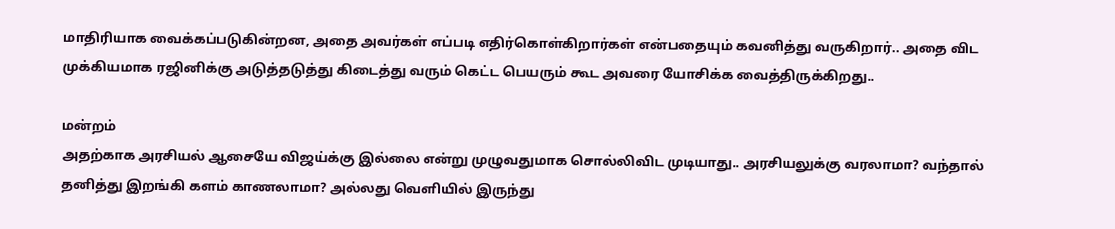மாதிரியாக வைக்கப்படுகின்றன, அதை அவர்கள் எப்படி எதிர்கொள்கிறார்கள் என்பதையும் கவனித்து வருகிறார்.. அதை விட முக்கியமாக ரஜினிக்கு அடுத்தடுத்து கிடைத்து வரும் கெட்ட பெயரும் கூட அவரை யோசிக்க வைத்திருக்கிறது..

மன்றம்
அதற்காக அரசியல் ஆசையே விஜய்க்கு இல்லை என்று முழுவதுமாக சொல்லிவிட முடியாது.. அரசியலுக்கு வரலாமா? வந்தால் தனித்து இறங்கி களம் காணலாமா? அல்லது வெளியில் இருந்து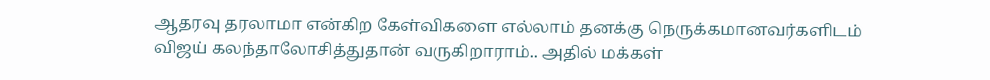ஆதரவு தரலாமா என்கிற கேள்விகளை எல்லாம் தனக்கு நெருக்கமானவர்களிடம் விஜய் கலந்தாலோசித்துதான் வருகிறாராம்.. அதில் மக்கள்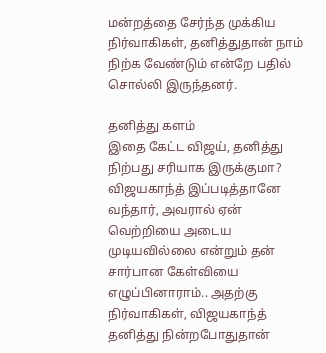மன்றத்தை சேர்ந்த முக்கிய நிர்வாகிகள், தனித்துதான் நாம் நிற்க வேண்டும் என்றே பதில் சொல்லி இருந்தனர்.

தனித்து களம்
இதை கேட்ட விஜய், தனித்து நிற்பது சரியாக இருக்குமா? விஜயகாந்த் இப்படித்தானே வந்தார், அவரால் ஏன் வெற்றியை அடைய முடியவில்லை என்றும் தன் சார்பான கேள்வியை எழுப்பினாராம்.. அதற்கு நிர்வாகிகள், விஜயகாந்த் தனித்து நின்றபோதுதான்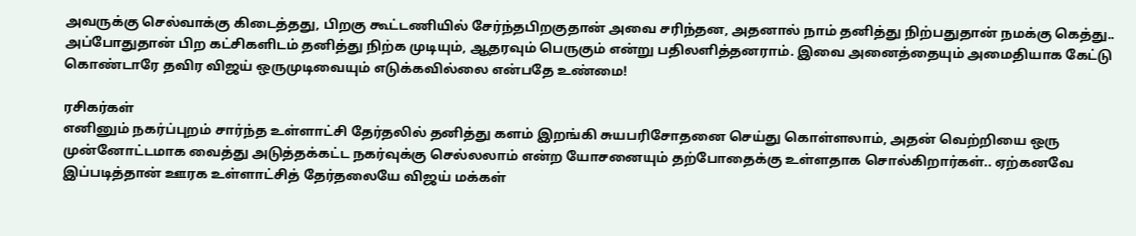அவருக்கு செல்வாக்கு கிடைத்தது, பிறகு கூட்டணியில் சேர்ந்தபிறகுதான் அவை சரிந்தன, அதனால் நாம் தனித்து நிற்பதுதான் நமக்கு கெத்து.. அப்போதுதான் பிற கட்சிகளிடம் தனித்து நிற்க முடியும், ஆதரவும் பெருகும் என்று பதிலளித்தனராம். இவை அனைத்தையும் அமைதியாக கேட்டு கொண்டாரே தவிர விஜய் ஒருமுடிவையும் எடுக்கவில்லை என்பதே உண்மை!

ரசிகர்கள்
எனினும் நகர்ப்புறம் சார்ந்த உள்ளாட்சி தேர்தலில் தனித்து களம் இறங்கி சுயபரிசோதனை செய்து கொள்ளலாம், அதன் வெற்றியை ஒரு முன்னோட்டமாக வைத்து அடுத்தக்கட்ட நகர்வுக்கு செல்லலாம் என்ற யோசனையும் தற்போதைக்கு உள்ளதாக சொல்கிறார்கள்.. ஏற்கனவே இப்படித்தான் ஊரக உள்ளாட்சித் தேர்தலையே விஜய் மக்கள்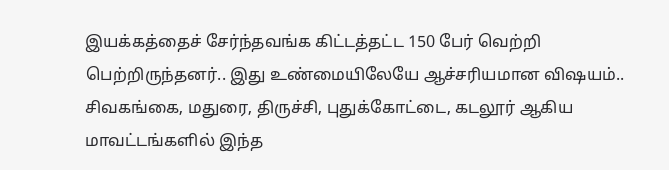இயக்கத்தைச் சேர்ந்தவங்க கிட்டத்தட்ட 150 பேர் வெற்றி பெற்றிருந்தனர்.. இது உண்மையிலேயே ஆச்சரியமான விஷயம்.. சிவகங்கை, மதுரை, திருச்சி, புதுக்கோட்டை, கடலூர் ஆகிய மாவட்டங்களில் இந்த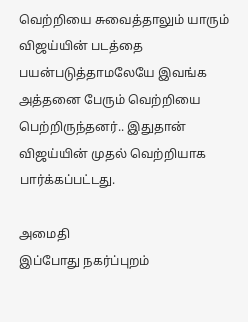வெற்றியை சுவைத்தாலும் யாரும் விஜய்யின் படத்தை பயன்படுத்தாமலேயே இவங்க அத்தனை பேரும் வெற்றியை பெற்றிருந்தனர்.. இதுதான் விஜய்யின் முதல் வெற்றியாக பார்க்கப்பட்டது.

அமைதி
இப்போது நகர்ப்புறம்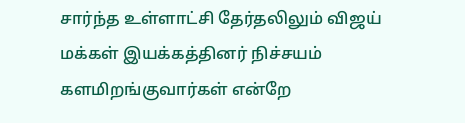சார்ந்த உள்ளாட்சி தேர்தலிலும் விஜய் மக்கள் இயக்கத்தினர் நிச்சயம் களமிறங்குவார்கள் என்றே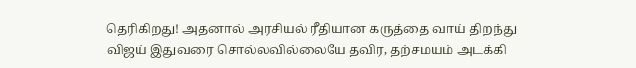தெரிகிறது! அதனால் அரசியல் ரீதியான கருத்தை வாய் திறந்து விஜய் இதுவரை சொல்லவில்லையே தவிர, தற்சமயம் அடக்கி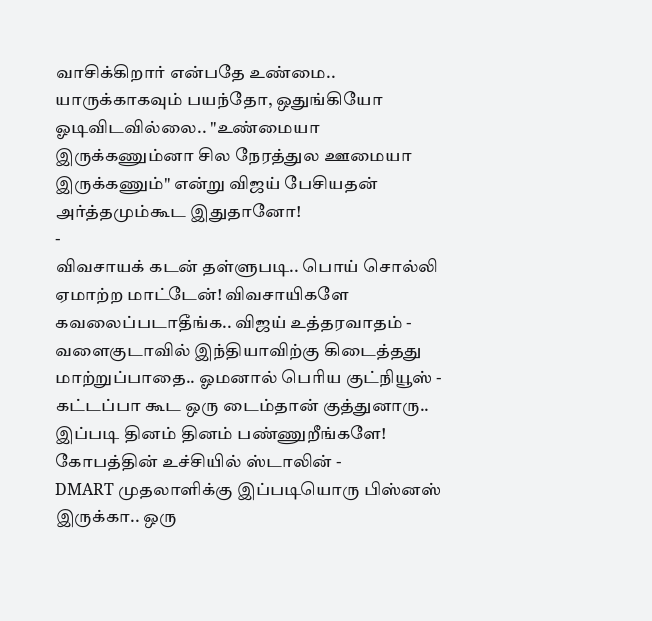வாசிக்கிறார் என்பதே உண்மை.. யாருக்காகவும் பயந்தோ, ஒதுங்கியோ ஓடிவிடவில்லை.. "உண்மையா இருக்கணும்னா சில நேரத்துல ஊமையா இருக்கணும்" என்று விஜய் பேசியதன் அர்த்தமும்கூட இதுதானோ!
-
விவசாயக் கடன் தள்ளுபடி.. பொய் சொல்லி ஏமாற்ற மாட்டேன்! விவசாயிகளே கவலைப்படாதீங்க.. விஜய் உத்தரவாதம் -
வளைகுடாவில் இந்தியாவிற்கு கிடைத்தது மாற்றுப்பாதை.. ஓமனால் பெரிய குட்நியூஸ் -
கட்டப்பா கூட ஒரு டைம்தான் குத்துனாரு.. இப்படி தினம் தினம் பண்ணுறீங்களே! கோபத்தின் உச்சியில் ஸ்டாலின் -
DMART முதலாளிக்கு இப்படியொரு பிஸ்னஸ் இருக்கா.. ஒரு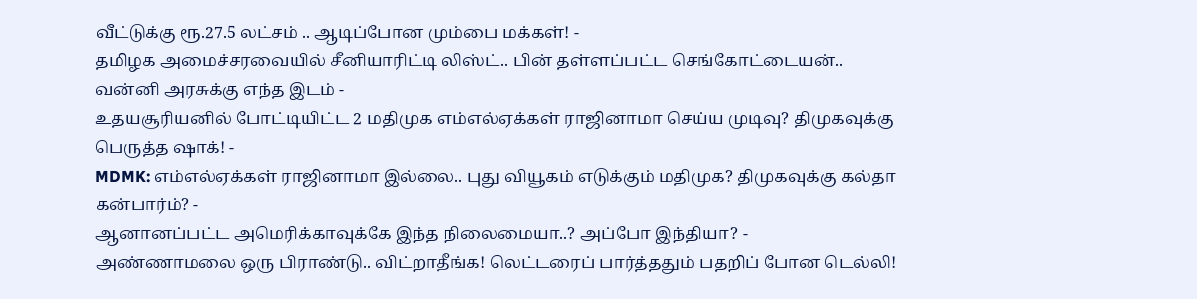வீட்டுக்கு ரூ.27.5 லட்சம் .. ஆடிப்போன மும்பை மக்கள்! -
தமிழக அமைச்சரவையில் சீனியாரிட்டி லிஸ்ட்.. பின் தள்ளப்பட்ட செங்கோட்டையன்.. வன்னி அரசுக்கு எந்த இடம் -
உதயசூரியனில் போட்டியிட்ட 2 மதிமுக எம்எல்ஏக்கள் ராஜினாமா செய்ய முடிவு? திமுகவுக்கு பெருத்த ஷாக்! -
MDMK: எம்எல்ஏக்கள் ராஜினாமா இல்லை.. புது வியூகம் எடுக்கும் மதிமுக? திமுகவுக்கு கல்தா கன்பார்ம்? -
ஆனானப்பட்ட அமெரிக்காவுக்கே இந்த நிலைமையா..? அப்போ இந்தியா? -
அண்ணாமலை ஒரு பிராண்டு.. விட்றாதீங்க! லெட்டரைப் பார்த்ததும் பதறிப் போன டெல்லி!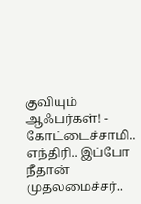குவியும் ஆஃபர்கள்! -
கோட்டைச்சாமி.. எந்திரி.. இப்போ நீதான் முதலமைச்சர்..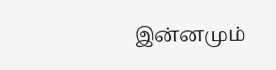இன்னமும்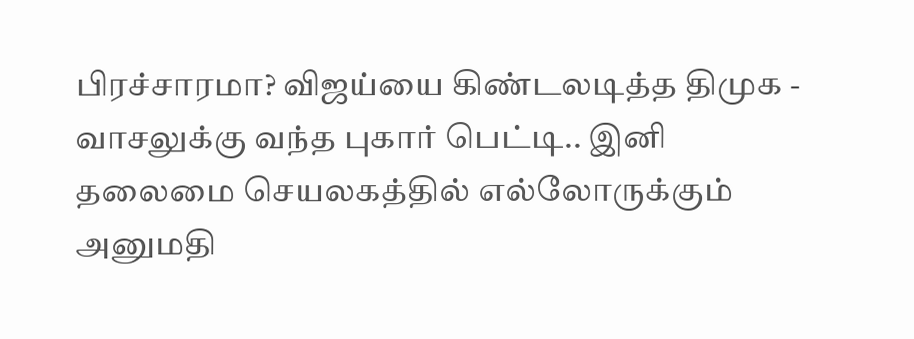பிரச்சாரமா? விஜய்யை கிண்டலடித்த திமுக -
வாசலுக்கு வந்த புகார் பெட்டி.. இனி தலைமை செயலகத்தில் எல்லோருக்கும் அனுமதி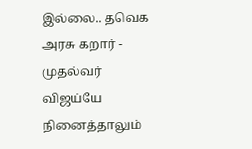இல்லை.. தவெக அரசு கறார் -
முதல்வர் விஜய்யே நினைத்தாலும்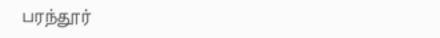பரந்தூர்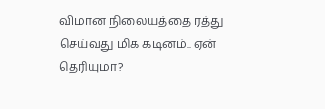விமான நிலையத்தை ரத்து செய்வது மிக கடினம்.. ஏன் தெரியுமா?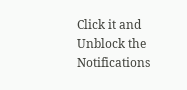Click it and Unblock the Notifications